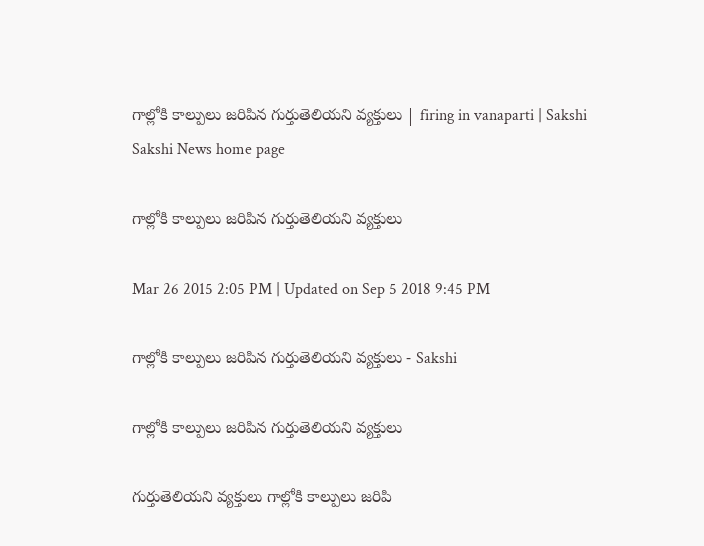గాల్లోకి కాల్పులు జరిపిన గుర్తుతెలియని వ్యక్తులు | firing in vanaparti | Sakshi
Sakshi News home page

గాల్లోకి కాల్పులు జరిపిన గుర్తుతెలియని వ్యక్తులు

Mar 26 2015 2:05 PM | Updated on Sep 5 2018 9:45 PM

గాల్లోకి కాల్పులు జరిపిన గుర్తుతెలియని వ్యక్తులు - Sakshi

గాల్లోకి కాల్పులు జరిపిన గుర్తుతెలియని వ్యక్తులు

గుర్తుతెలియని వ్యక్తులు గాల్లోకి కాల్పులు జరిపి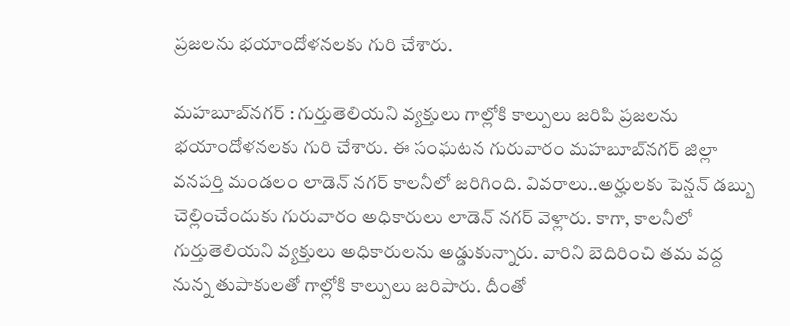ప్రజలను భయాందోళనలకు గురి చేశారు.

మహబూబ్‌నగర్ : గుర్తుతెలియని వ్యక్తులు గాల్లోకి కాల్పులు జరిపి ప్రజలను భయాందోళనలకు గురి చేశారు. ఈ సంఘటన గురువారం మహబూబ్‌నగర్ జిల్లా వనపర్తి మండలం లాడెన్ నగర్ కాలనీలో జరిగింది. వివరాలు..అర్హులకు పెన్షన్ డబ్బు చెల్లించేందుకు గురువారం అధికారులు లాడెన్ నగర్ వెళ్లారు. కాగా, కాలనీలో గుర్తుతెలియని వ్యక్తులు అధికారులను అడ్డుకున్నారు. వారిని బెదిరించి తమ వద్ద నున్న తుపాకులతో గాల్లోకి కాల్పులు జరిపారు. దీంతో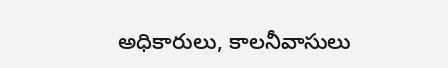అధికారులు, కాలనీవాసులు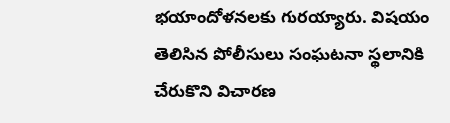భయాందోళనలకు గురయ్యారు. విషయం తెలిసిన పోలీసులు సంఘటనా స్థలానికి చేరుకొని విచారణ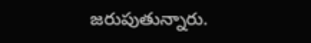జరుపుతున్నారు.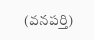(వనపర్తి)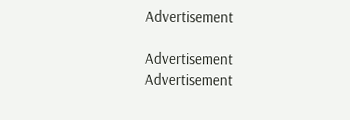Advertisement

Advertisement
Advertisement